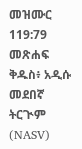መዝሙር 119:79 መጽሐፍ ቅዱስ፥ አዲሱ መደበኛ ትርጒም (NASV)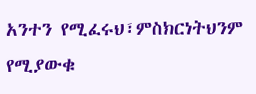አንተን የሚፈሩህ፣ምስክርነትህንም የሚያውቁ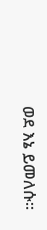ወደ እኔ ይመለሱ።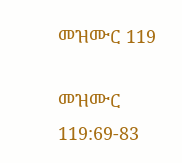መዝሙር 119

መዝሙር 119:69-83